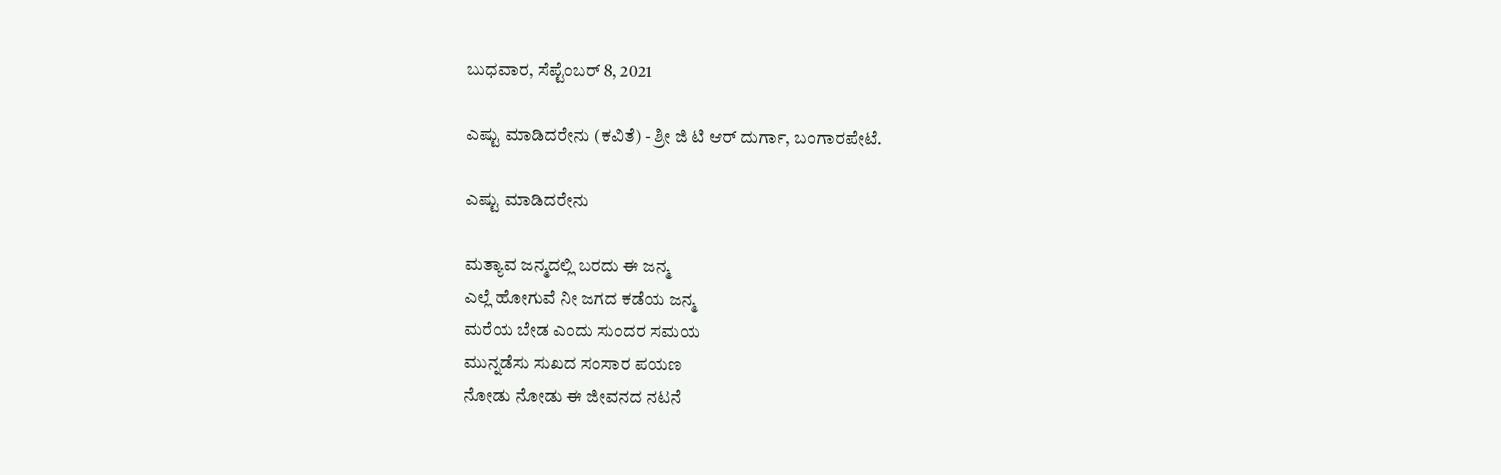ಬುಧವಾರ, ಸೆಪ್ಟೆಂಬರ್ 8, 2021

ಎಷ್ಟು ಮಾಡಿದರೇನು (ಕವಿತೆ) - ಶ್ರೀ ಜಿ ಟಿ ಆರ್ ದುರ್ಗಾ, ಬಂಗಾರಪೇಟೆ.

ಎಷ್ಟು ಮಾಡಿದರೇನು

ಮತ್ಯಾವ ಜನ್ಮದಲ್ಲಿ ಬರದು ಈ ಜನ್ಮ
ಎಲ್ಲೆ ಹೋಗುವೆ ನೀ ಜಗದ ಕಡೆಯ ಜನ್ಮ
ಮರೆಯ ಬೇಡ ಎಂದು ಸುಂದರ ಸಮಯ
ಮುನ್ನಡೆಸು ಸುಖದ ಸಂಸಾರ ಪಯಣ
ನೋಡು ನೋಡು ಈ ಜೀವನದ ನಟನೆ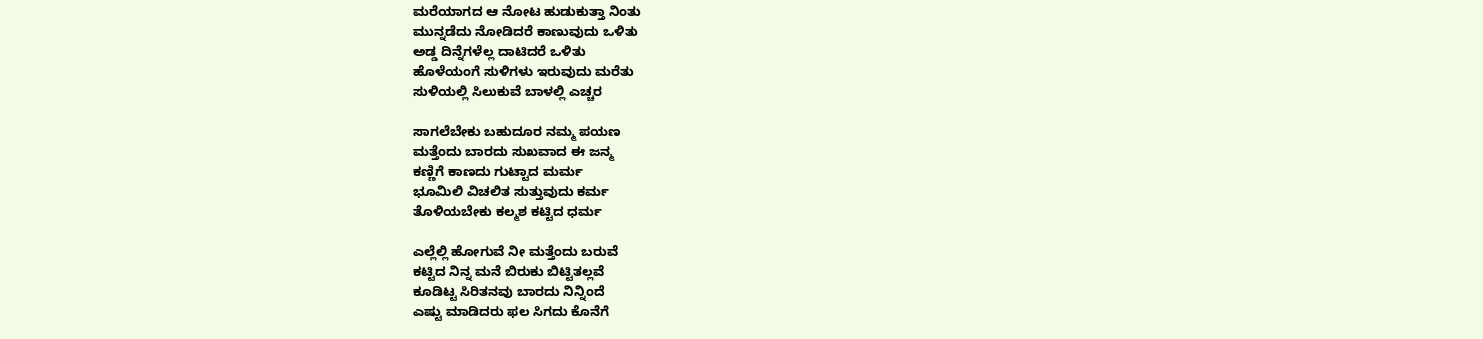ಮರೆಯಾಗದ ಆ ನೋಟ ಹುಡುಕುತ್ತಾ ನಿಂತು
ಮುನ್ನಡೆದು ನೋಡಿದರೆ ಕಾಣುವುದು ಒಳಿತು
ಅಡ್ಡ ದಿನ್ನೆಗಳೆಲ್ಲ ದಾಟಿದರೆ ಒಳಿತು
ಹೊಳೆಯಂಗೆ ಸುಳಿಗಳು ಇರುವುದು ಮರೆತು
ಸುಳಿಯಲ್ಲಿ ಸಿಲುಕುವೆ ಬಾಳಲ್ಲಿ ಎಚ್ಚರ

ಸಾಗಲೆಬೇಕು ಬಹುದೂರ ನಮ್ಮ ಪಯಣ
ಮತ್ತೆಂದು ಬಾರದು ಸುಖವಾದ ಈ ಜನ್ಮ
ಕಣ್ಣಿಗೆ ಕಾಣದು ಗುಟ್ಟಾದ ಮರ್ಮ
ಭೂಮಿಲಿ ವಿಚಲಿತ ಸುತ್ತುವುದು ಕರ್ಮ
ತೊಳಿಯಬೇಕು ಕಲ್ಮಶ ಕಟ್ಟಿದ ಧರ್ಮ

ಎಲ್ಲೆಲ್ಲಿ ಹೋಗುವೆ ನೀ ಮತ್ತೆಂದು ಬರುವೆ
ಕಟ್ಟಿದ ನಿನ್ನ ಮನೆ ಬಿರುಕು ಬಿಟ್ಟಿತಲ್ಲವೆ
ಕೂಡಿಟ್ಟ ಸಿರಿತನವು ಬಾರದು ನಿನ್ನಿಂದೆ
ಎಷ್ಟು ಮಾಡಿದರು ಫಲ ಸಿಗದು ಕೊನೆಗೆ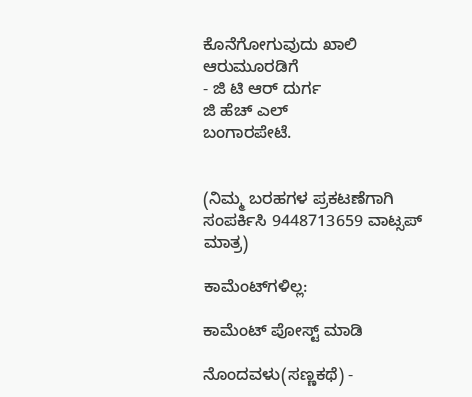ಕೊನೆಗೋಗುವುದು ಖಾಲಿ ಆರುಮೂರಡಿಗೆ
- ಜಿ ಟಿ ಆರ್ ದುರ್ಗ
ಜಿ ಹೆಚ್ ಎಲ್
ಬಂಗಾರಪೇಟೆ.


(ನಿಮ್ಮ ಬರಹಗಳ ಪ್ರಕಟಣೆಗಾಗಿ ಸಂಪರ್ಕಿಸಿ 9448713659 ವಾಟ್ಸಪ್ ಮಾತ್ರ)

ಕಾಮೆಂಟ್‌ಗಳಿಲ್ಲ:

ಕಾಮೆಂಟ್‌‌ ಪೋಸ್ಟ್‌ ಮಾಡಿ

ನೊಂದವಳು(ಸಣ್ಣಕಥೆ) -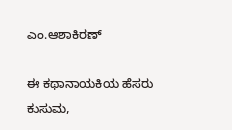ಎಂ.ಆಶಾಕಿರಣ್

ಈ ಕಥಾನಾಯಕಿಯ ಹೆಸರು ಕುಸುಮ,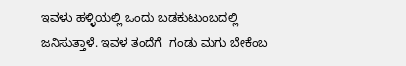ಇವಳು ಹಳ್ಳಿಯಲ್ಲಿ ಒಂದು ಬಡಕುಟುಂಬದಲ್ಲಿ ಜನಿಸುತ್ತಾಳೆ. ಇವಳ ತಂದೆಗೆ  ಗಂಡು ಮಗು ಬೇಕೆಂಬ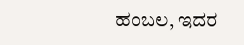ಹಂಬಲ, ಇದರ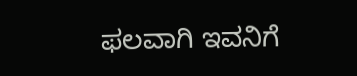ಫಲವಾಗಿ ಇವನಿಗೆ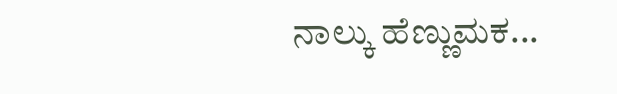ನಾಲ್ಕು ಹೆಣ್ಣುಮಕ...